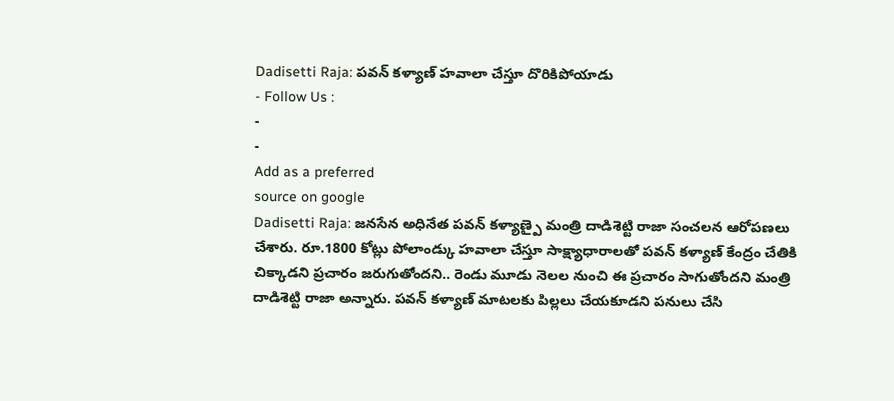Dadisetti Raja: పవన్ కళ్యాణ్ హవాలా చేస్తూ దొరికిపోయాడు
- Follow Us :
-
-
Add as a preferred
source on google
Dadisetti Raja: జనసేన అధినేత పవన్ కళ్యాణ్పై మంత్రి దాడిశెట్టి రాజా సంచలన ఆరోపణలు చేశారు. రూ.1800 కోట్లు పోలాండ్కు హవాలా చేస్తూ సాక్ష్యాధారాలతో పవన్ కళ్యాణ్ కేంద్రం చేతికి చిక్కాడని ప్రచారం జరుగుతోందని.. రెండు మూడు నెలల నుంచి ఈ ప్రచారం సాగుతోందని మంత్రి దాడిశెట్టి రాజా అన్నారు. పవన్ కళ్యాణ్ మాటలకు పిల్లలు చేయకూడని పనులు చేసి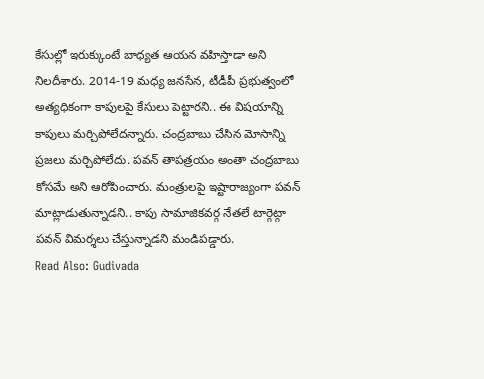కేసుల్లో ఇరుక్కుంటే బాధ్యత ఆయన వహిస్తాడా అని నిలదీశారు. 2014-19 మధ్య జనసేన, టీడీపీ ప్రభుత్వంలో అత్యధికంగా కాపులపై కేసులు పెట్టారని.. ఈ విషయాన్ని కాపులు మర్చిపోలేదన్నారు. చంద్రబాబు చేసిన మోసాన్ని ప్రజలు మర్చిపోలేదు. పవన్ తాపత్రయం అంతా చంద్రబాబు కోసమే అని ఆరోపించారు. మంత్రులపై ఇష్టారాజ్యంగా పవన్ మాట్లాడుతున్నాడని.. కాపు సామాజికవర్గ నేతలే టార్గెట్గా పవన్ విమర్శలు చేస్తున్నాడని మండిపడ్డారు.
Read Also: Gudivada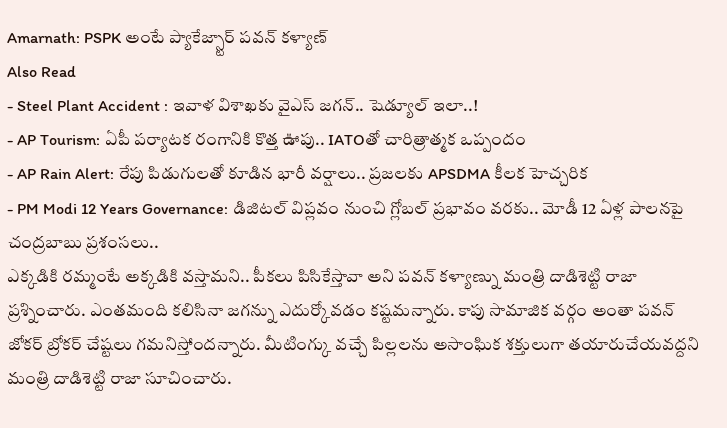Amarnath: PSPK అంటే ప్యాకేజ్స్టార్ పవన్ కళ్యాణ్
Also Read
- Steel Plant Accident : ఇవాళ విశాఖకు వైఎస్ జగన్.. షెడ్యూల్ ఇలా..!
- AP Tourism: ఏపీ పర్యాటక రంగానికి కొత్త ఊపు.. IATOతో చారిత్రాత్మక ఒప్పందం
- AP Rain Alert: రేపు పిడుగులతో కూడిన భారీ వర్షాలు.. ప్రజలకు APSDMA కీలక హెచ్చరిక
- PM Modi 12 Years Governance: డిజిటల్ విప్లవం నుంచి గ్లోబల్ ప్రభావం వరకు.. మోడీ 12 ఏళ్ల పాలనపై చంద్రబాబు ప్రశంసలు..
ఎక్కడికి రమ్మంటే అక్కడికి వస్తామని.. పీకలు పిసికేస్తావా అని పవన్ కళ్యాణ్ను మంత్రి దాడిశెట్టి రాజా ప్రశ్నించారు. ఎంతమంది కలిసినా జగన్ను ఎదుర్కోవడం కష్టమన్నారు. కాపు సామాజిక వర్గం అంతా పవన్ జోకర్ బ్రోకర్ చేష్టలు గమనిస్తోందన్నారు. మీటింగ్కు వచ్చే పిల్లలను అసాంఘిక శక్తులుగా తయారుచేయవద్దని మంత్రి దాడిశెట్టి రాజా సూచించారు.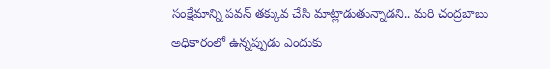సంక్షేమాన్ని పవన్ తక్కువ చేసి మాట్లాడుతున్నాడని.. మరి చంద్రబాబు అధికారంలో ఉన్నప్పుడు ఎందుకు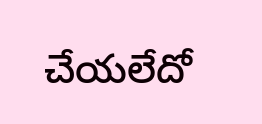చేయలేదో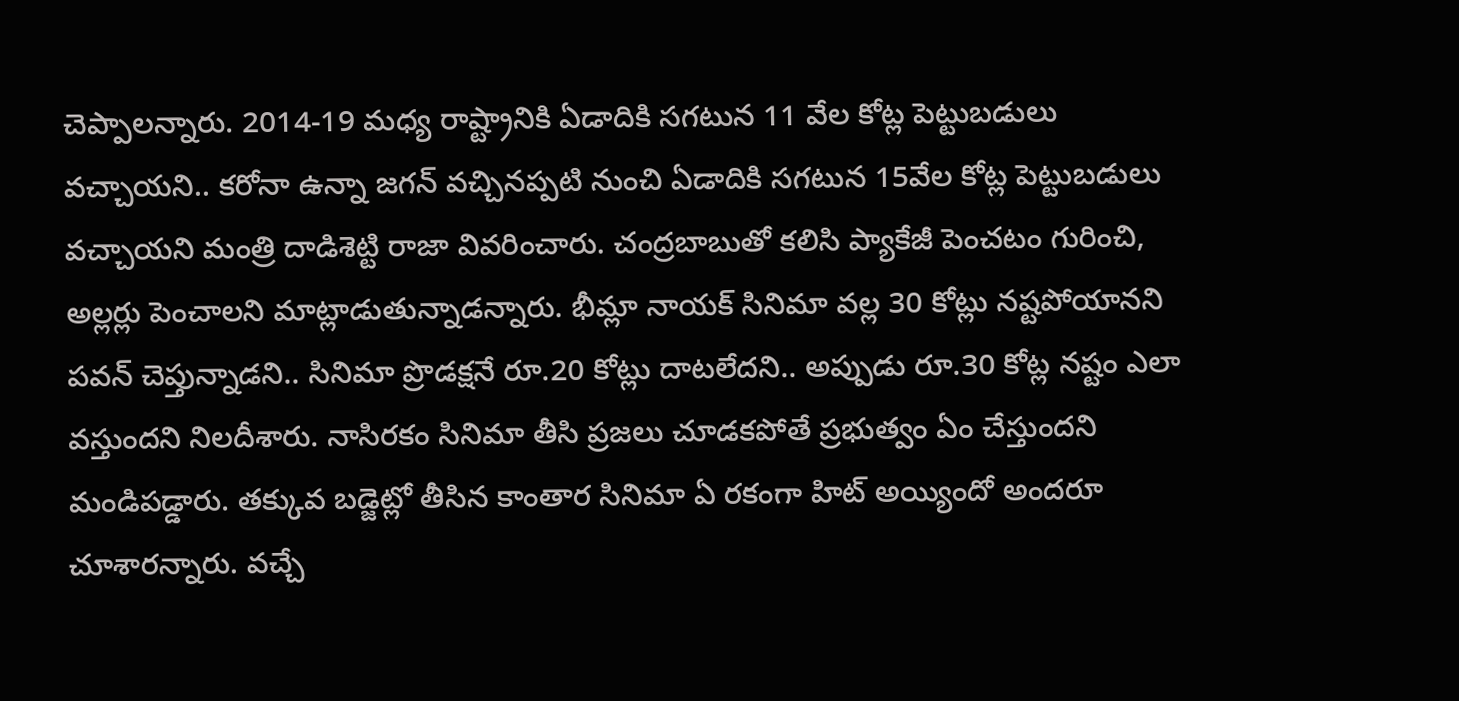చెప్పాలన్నారు. 2014-19 మధ్య రాష్ట్రానికి ఏడాదికి సగటున 11 వేల కోట్ల పెట్టుబడులు వచ్చాయని.. కరోనా ఉన్నా జగన్ వచ్చినప్పటి నుంచి ఏడాదికి సగటున 15వేల కోట్ల పెట్టుబడులు వచ్చాయని మంత్రి దాడిశెట్టి రాజా వివరించారు. చంద్రబాబుతో కలిసి ప్యాకేజీ పెంచటం గురించి, అల్లర్లు పెంచాలని మాట్లాడుతున్నాడన్నారు. భీమ్లా నాయక్ సినిమా వల్ల 30 కోట్లు నష్టపోయానని పవన్ చెప్తున్నాడని.. సినిమా ప్రొడక్షనే రూ.20 కోట్లు దాటలేదని.. అప్పుడు రూ.30 కోట్ల నష్టం ఎలా వస్తుందని నిలదీశారు. నాసిరకం సినిమా తీసి ప్రజలు చూడకపోతే ప్రభుత్వం ఏం చేస్తుందని మండిపడ్డారు. తక్కువ బడ్జెట్లో తీసిన కాంతార సినిమా ఏ రకంగా హిట్ అయ్యిందో అందరూ చూశారన్నారు. వచ్చే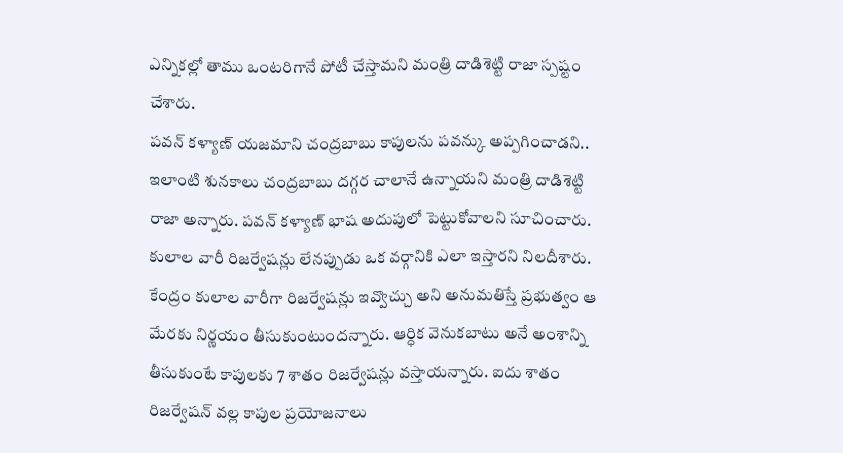ఎన్నికల్లో తాము ఒంటరిగానే పోటీ చేస్తామని మంత్రి దాడిశెట్టి రాజా స్పష్టం చేశారు.
పవన్ కళ్యాణ్ యజమాని చంద్రబాబు కాపులను పవన్కు అప్పగించాడని.. ఇలాంటి శునకాలు చంద్రబాబు దగ్గర చాలానే ఉన్నాయని మంత్రి దాడిశెట్టి రాజా అన్నారు. పవన్ కళ్యాణ్ భాష అదుపులో పెట్టుకోవాలని సూచించారు. కులాల వారీ రిజర్వేషన్లు లేనప్పుడు ఒక వర్గానికి ఎలా ఇస్తారని నిలదీశారు. కేంద్రం కులాల వారీగా రిజర్వేషన్లు ఇవ్వొచ్చు అని అనుమతిస్తే ప్రభుత్వం ఆ మేరకు నిర్ణయం తీసుకుంటుందన్నారు. ఆర్ధిక వెనుకబాటు అనే అంశాన్ని తీసుకుంటే కాపులకు 7 శాతం రిజర్వేషన్లు వస్తాయన్నారు. ఐదు శాతం రిజర్వేషన్ వల్ల కాపుల ప్రయోజనాలు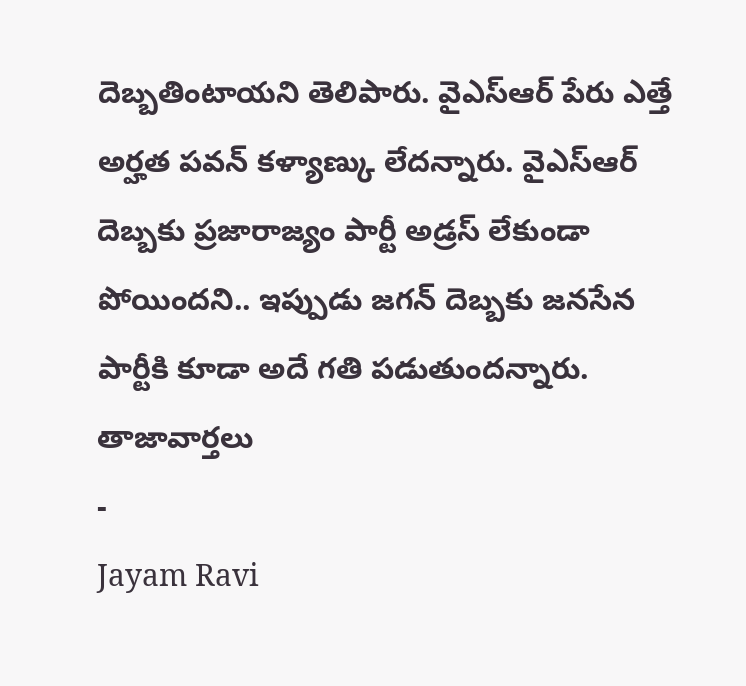దెబ్బతింటాయని తెలిపారు. వైఎస్ఆర్ పేరు ఎత్తే అర్హత పవన్ కళ్యాణ్కు లేదన్నారు. వైఎస్ఆర్ దెబ్బకు ప్రజారాజ్యం పార్టీ అడ్రస్ లేకుండా పోయిందని.. ఇప్పుడు జగన్ దెబ్బకు జనసేన పార్టీకి కూడా అదే గతి పడుతుందన్నారు.
తాజావార్తలు
-
Jayam Ravi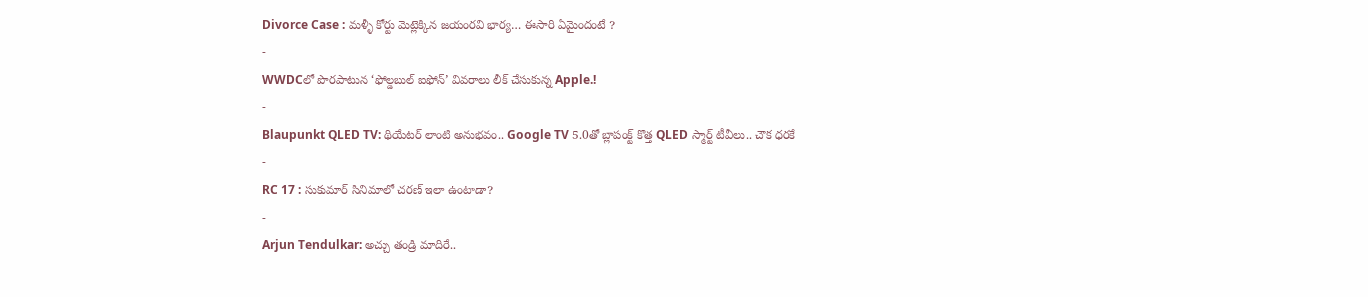Divorce Case : మళ్ళీ కోర్టు మెట్లెక్కిన జయంరవి భార్య… ఈసారి ఏమైందంటే ?
-
WWDCలో పొరపాటున ‘ఫోల్డబుల్ ఐఫోన్’ వివరాలు లీక్ చేసుకున్న Apple.!
-
Blaupunkt QLED TV: థియేటర్ లాంటి అనుభవం.. Google TV 5.0తో బ్లాపంక్ట్ కొత్త QLED స్మార్ట్ టీవీలు.. చౌక ధరకే
-
RC 17 : సుకుమార్ సినిమాలో చరణ్ ఇలా ఉంటాడా?
-
Arjun Tendulkar: అచ్చు తండ్రి మాదిరే..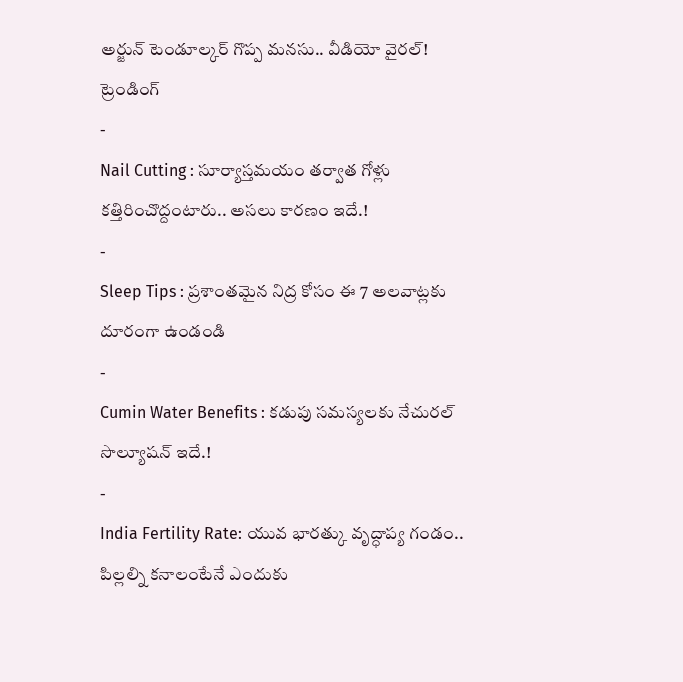అర్జున్ టెండూల్కర్ గొప్ప మనసు.. వీడియో వైరల్!
ట్రెండింగ్
-
Nail Cutting : సూర్యాస్తమయం తర్వాత గోళ్లు కత్తిరించొద్దంటారు.. అసలు కారణం ఇదే.!
-
Sleep Tips : ప్రశాంతమైన నిద్ర కోసం ఈ 7 అలవాట్లకు దూరంగా ఉండండి
-
Cumin Water Benefits : కడుపు సమస్యలకు నేచురల్ సొల్యూషన్ ఇదే.!
-
India Fertility Rate: యువ భారత్కు వృద్ధాప్య గండం.. పిల్లల్ని కనాలంటేనే ఎందుకు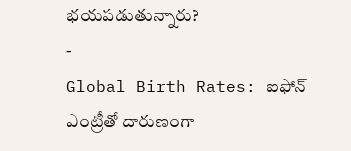భయపడుతున్నారు?
-
Global Birth Rates: ఐఫోన్ ఎంట్రీతో దారుణంగా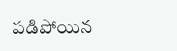పడిపోయిన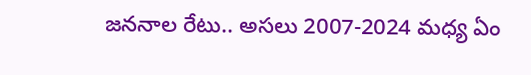జననాల రేటు.. అసలు 2007-2024 మధ్య ఏం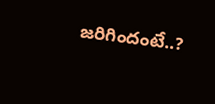జరిగిందంటే..?